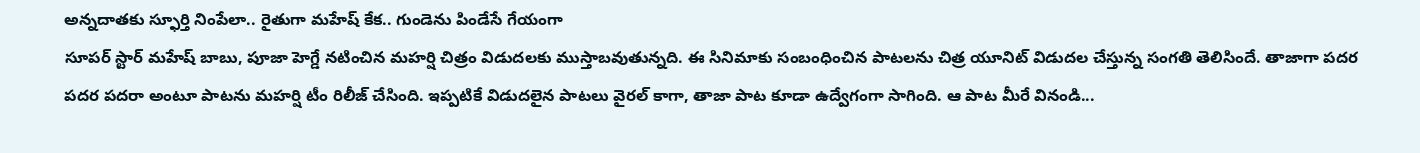అన్నదాతకు స్ఫూర్తి నింపేలా.. రైతుగా మహేష్ కేక.. గుండెను పిండేసే గేయంగా
సూపర్ స్టార్ మహేష్ బాబు, పూజా హెగ్డే నటించిన మహర్షి చిత్రం విడుదలకు ముస్తాబవుతున్నది. ఈ సినిమాకు సంబంధించిన పాటలను చిత్ర యూనిట్ విడుదల చేస్తున్న సంగతి తెలిసిందే. తాజాగా పదర పదర పదరా అంటూ పాటను మహర్షి టీం రిలీజ్ చేసింది. ఇప్పటికే విడుదలైన పాటలు వైరల్ కాగా, తాజా పాట కూడా ఉద్వేగంగా సాగింది. ఆ పాట మీరే వినండి...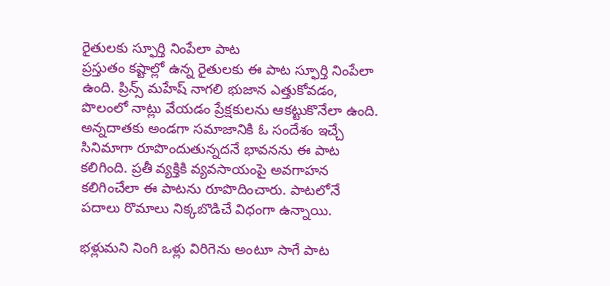రైతులకు స్ఫూర్తి నింపేలా పాట
ప్రస్తుతం కష్టాల్లో ఉన్న రైతులకు ఈ పాట స్ఫూర్తి నింపేలా ఉంది. ప్రిన్స్ మహేష్ నాగలి భుజాన ఎత్తుకోవడం, పొలంలో నాట్లు వేయడం ప్రేక్షకులను ఆకట్టుకొనేలా ఉంది. అన్నదాతకు అండగా సమాజానికి ఓ సందేశం ఇచ్చే సినిమాగా రూపొందుతున్నదనే భావనను ఈ పాట కలిగింది. ప్రతీ వ్యక్తికి వ్యవసాయంపై అవగాహన కలిగించేలా ఈ పాటను రూపొదించారు. పాటలోనే పదాలు రొమాలు నిక్కబొడిచే విధంగా ఉన్నాయి.

భళ్లుమని నింగి ఒళ్లు విరిగెను అంటూ సాగే పాట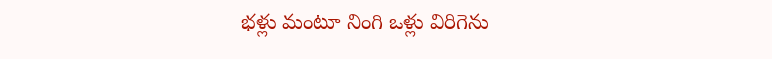భళ్లు మంటూ నింగి ఒళ్లు విరిగెను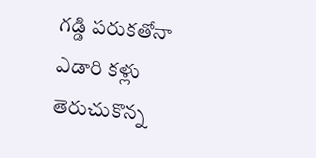గడ్డి పరుకతోనా
ఎడారి కళ్లు తెరుచుకొన్న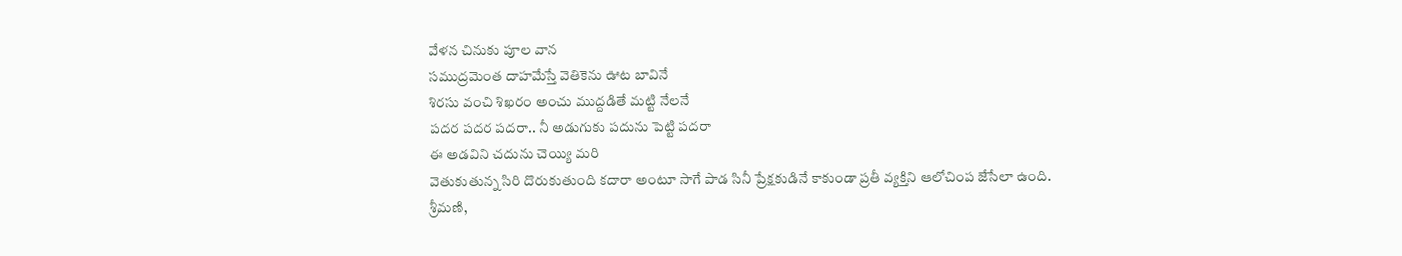వేళన చినుకు పూల వాన
సముద్రమెంత దాహమేస్తే వెతికెను ఊట బావినే
శిరసు వంచి శిఖరం అంచు ముద్దడితే మట్టి నేలనే
పదర పదర పదరా.. నీ అడుగుకు పదును పెట్టి పదరా
ఈ అడవిని చదును చెయ్యి మరి
వెతుకుతున్న సిరి దొరుకుతుంది కదారా అంటూ సాగే పాడ సినీ ప్రేక్షకుడినే కాకుండా ప్రతీ వ్యక్తిని ఆలోచింప జేసేలా ఉంది.
శ్రీమణి,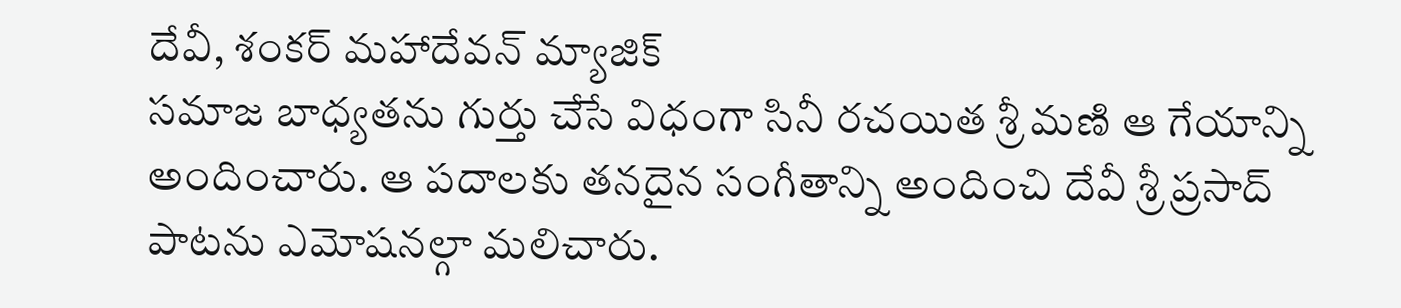దేవీ, శంకర్ మహాదేవన్ మ్యాజిక్
సమాజ బాధ్యతను గుర్తు చేసే విధంగా సినీ రచయిత శ్రీ మణి ఆ గేయాన్ని అందించారు. ఆ పదాలకు తనదైన సంగీతాన్ని అందించి దేవీ శ్రీ ప్రసాద్ పాటను ఎమోషనల్గా మలిచారు.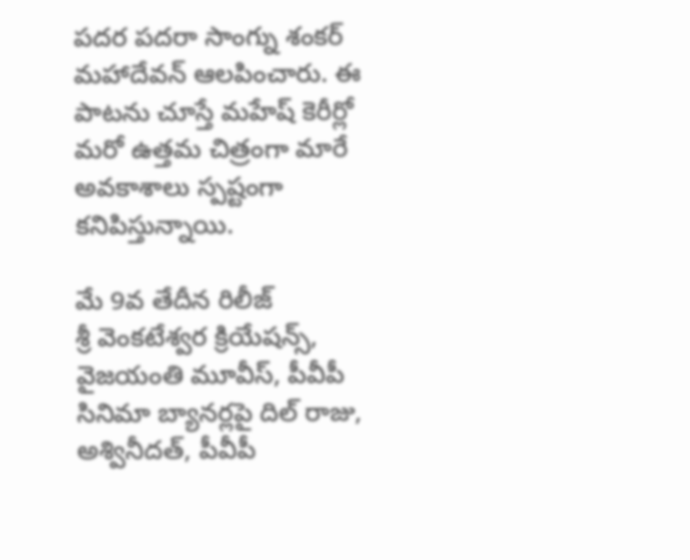పదర పదరా సాంగ్ను శంకర్ మహాదేవన్ ఆలపించారు. ఈ పాటను చూస్తే మహేష్ కెరీర్లో మరో ఉత్తమ చిత్రంగా మారే అవకాశాలు స్పష్టంగా కనిపిస్తున్నాయి.

మే 9వ తేదీన రిలీజ్
శ్రీ వెంకటేశ్వర క్రియేషన్స్, వైజయంతి మూవీస్, పీవీపీ సినిమా బ్యానర్లపై దిల్ రాజు, అశ్వినీదత్, పీవీపీ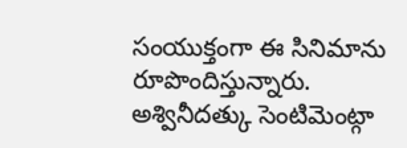సంయుక్తంగా ఈ సినిమాను రూపొందిస్తున్నారు. అశ్వినీదత్కు సెంటిమెంట్గా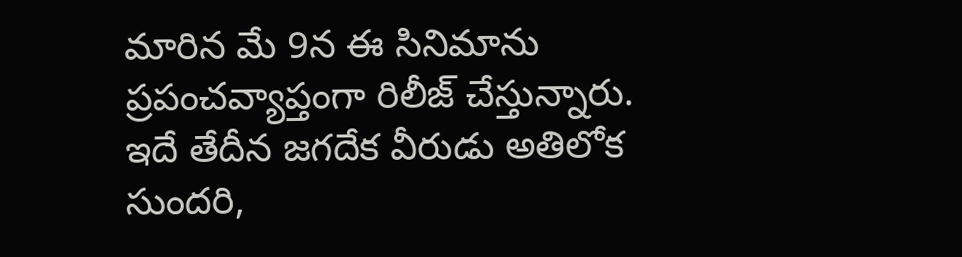మారిన మే 9న ఈ సినిమాను ప్రపంచవ్యాప్తంగా రిలీజ్ చేస్తున్నారు. ఇదే తేదీన జగదేక వీరుడు అతిలోక సుందరి,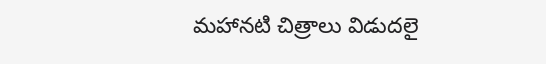మహానటి చిత్రాలు విడుదలై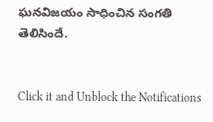ఘనవిజయం సాధించిన సంగతి తెలిసిందే.


Click it and Unblock the Notifications